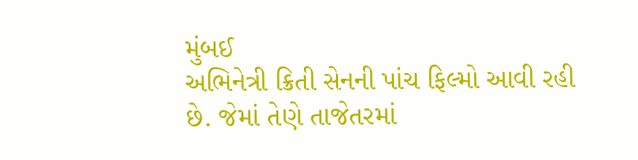મુંબઈ
અભિનેત્રી ક્રિતી સેનની પાંચ ફિલ્મો આવી રહી છે. જેમાં તેણે તાજેતરમાં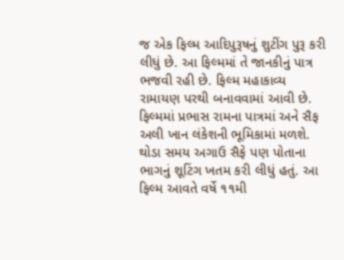જ એક ફિલ્મ આદિપુરૂષનું શુટીંગ પુરૂ કરી લીધું છે. આ ફિલ્મમાં તે જાનકીનું પાત્ર ભજવી રહી છે. ફિલ્મ મહાકાવ્ય રામાયણ પરથી બનાવવામાં આવી છે. ફિલ્મમાં પ્રભાસ રામના પાત્રમાં અને સૈફ અલી ખાન લંકેશની ભૂમિકામાં મળશે. થોડા સમય અગાઉ સૈફે પણ પોતાના ભાગનું શૂટિંગ ખતમ કરી લીધું હતું. આ ફિલ્મ આવતે વર્ષે ૧૧મી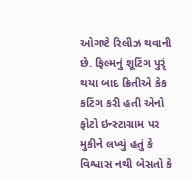ઓગષ્ટે રિલીઝ થવાની છે. ફિલ્મનું શૂટિંગ પુરૃં થયા બાદ ક્રિતીએ કેક કટિંગ કરી હતી એનો ફોટો ઇન્સ્ટાગ્રામ પર મુકીને લખ્યું હતું કે વિશ્વાસ નથી બેસતો કે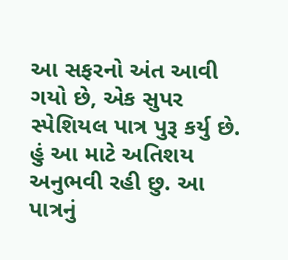આ સફરનો અંત આવી ગયો છે, એક સુપર સ્પેશિયલ પાત્ર પુરૂ કર્યુ છે. હું આ માટે અતિશય અનુભવી રહી છુ. આ પાત્રનું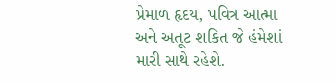પ્રેમાળ હૃદય, પવિત્ર આત્મા અને અતૂટ શકિત જે હંમેશાં મારી સાથે રહેશે.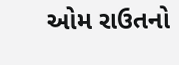ઓમ રાઉતનો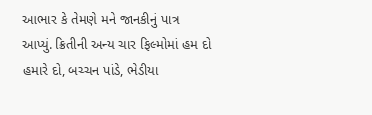આભાર કે તેમણે મને જાનકીનું પાત્ર આપ્યું. ક્રિતીની અન્ય ચાર ફિલ્મોમાં હમ દો હમારે દો, બચ્ચન પાંડે, ભેડીયા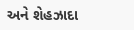અને શેહઝાદા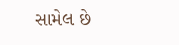સામેલ છે